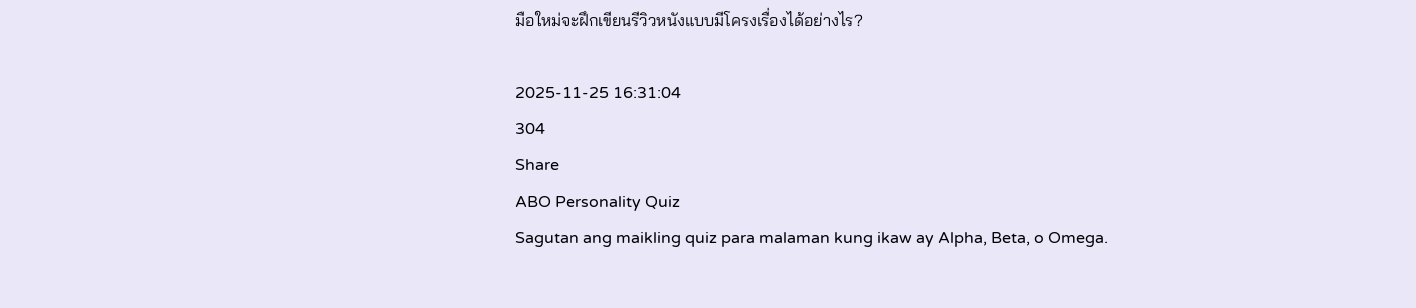มือใหม่จะฝึกเขียนรีวิวหนังแบบมีโครงเรื่องได้อย่างไร?

2025-11-25 16:31:04
304
Share
ABO Personality Quiz
Sagutan ang maikling quiz para malaman kung ikaw ay Alpha, Beta, o Omega.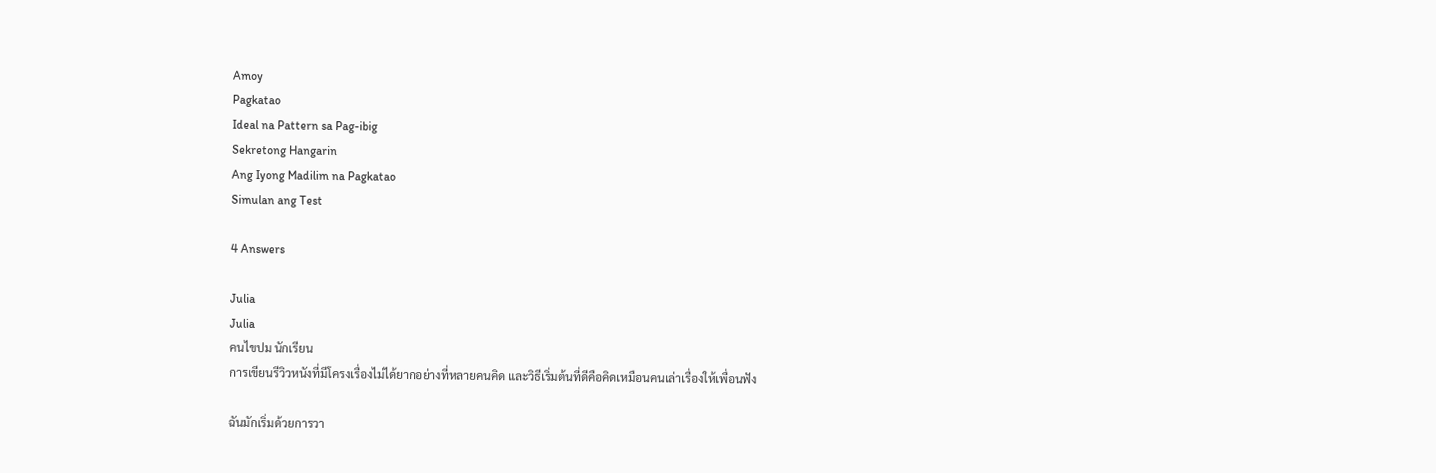Amoy
Pagkatao
Ideal na Pattern sa Pag-ibig
Sekretong Hangarin
Ang Iyong Madilim na Pagkatao
Simulan ang Test

4 Answers

Julia
Julia
คนไขปม นักเรียน
การเขียนรีวิวหนังที่มีโครงเรื่องไม่ได้ยากอย่างที่หลายคนคิด และวิธีเริ่มต้นที่ดีคือคิดเหมือนคนเล่าเรื่องให้เพื่อนฟัง

ฉันมักเริ่มด้วยการวา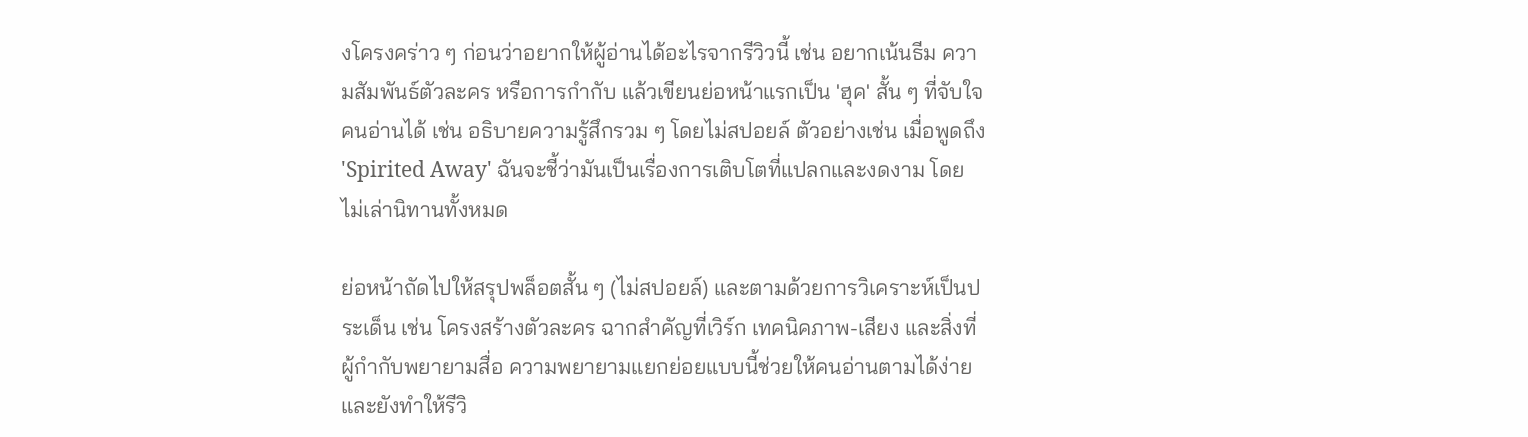งโครงคร่าว ๆ ก่อนว่าอยากให้ผู้อ่านได้อะไรจากรีวิวนี้ เช่น อยากเน้นธีม ความสัมพันธ์ตัวละคร หรือการกำกับ แล้วเขียนย่อหน้าแรกเป็น 'ฮุค' สั้น ๆ ที่จับใจคนอ่านได้ เช่น อธิบายความรู้สึกรวม ๆ โดยไม่สปอยล์ ตัวอย่างเช่น เมื่อพูดถึง 'Spirited Away' ฉันจะชี้ว่ามันเป็นเรื่องการเติบโตที่แปลกและงดงาม โดยไม่เล่านิทานทั้งหมด

ย่อหน้าถัดไปให้สรุปพล็อตสั้น ๆ (ไม่สปอยล์) และตามด้วยการวิเคราะห์เป็นประเด็น เช่น โครงสร้างตัวละคร ฉากสำคัญที่เวิร์ก เทคนิคภาพ-เสียง และสิ่งที่ผู้กำกับพยายามสื่อ ความพยายามแยกย่อยแบบนี้ช่วยให้คนอ่านตามได้ง่าย และยังทำให้รีวิ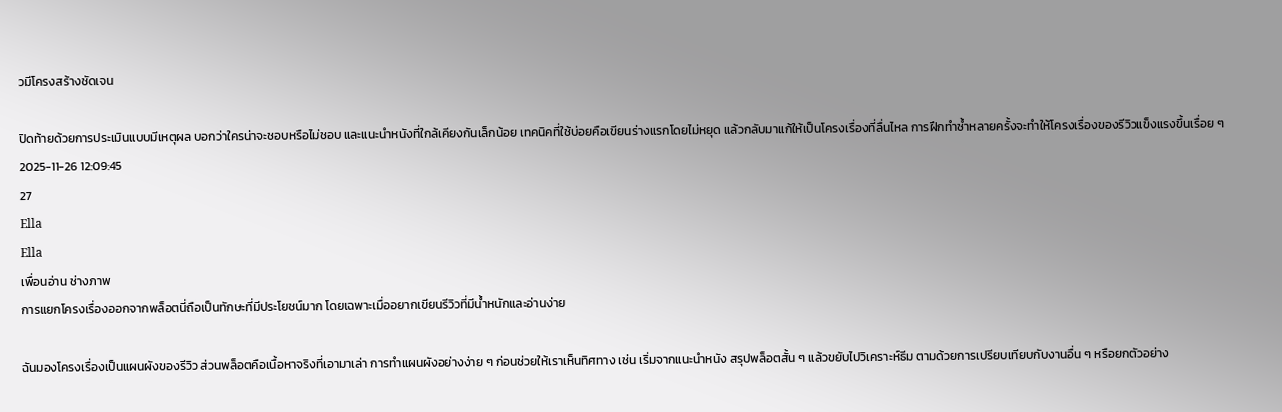วมีโครงสร้างชัดเจน

ปิดท้ายด้วยการประเมินแบบมีเหตุผล บอกว่าใครน่าจะชอบหรือไม่ชอบ และแนะนำหนังที่ใกล้เคียงกันเล็กน้อย เทคนิคที่ใช้บ่อยคือเขียนร่างแรกโดยไม่หยุด แล้วกลับมาแก้ให้เป็นโครงเรื่องที่ลื่นไหล การฝึกทำซ้ำหลายครั้งจะทำให้โครงเรื่องของรีวิวแข็งแรงขึ้นเรื่อย ๆ
2025-11-26 12:09:45
27
Ella
Ella
เพื่อนอ่าน ช่างภาพ
การแยกโครงเรื่องออกจากพล็อตนี่ถือเป็นทักษะที่มีประโยชน์มาก โดยเฉพาะเมื่ออยากเขียนรีวิวที่มีน้ำหนักและอ่านง่าย

ฉันมองโครงเรื่องเป็นแผนผังของรีวิว ส่วนพล็อตคือเนื้อหาจริงที่เอามาเล่า การทำแผนผังอย่างง่าย ๆ ก่อนช่วยให้เราเห็นทิศทาง เช่น เริ่มจากแนะนำหนัง สรุปพล็อตสั้น ๆ แล้วขยับไปวิเคราะห์ธีม ตามด้วยการเปรียบเทียบกับงานอื่น ๆ หรือยกตัวอย่าง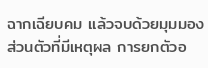ฉากเฉียบคม แล้วจบด้วยมุมมองส่วนตัวที่มีเหตุผล การยกตัวอ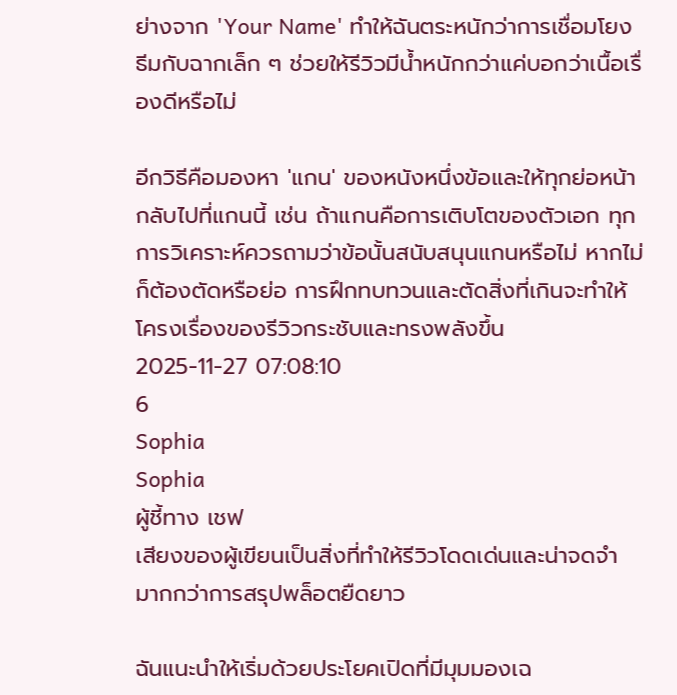ย่างจาก 'Your Name' ทำให้ฉันตระหนักว่าการเชื่อมโยงธีมกับฉากเล็ก ๆ ช่วยให้รีวิวมีน้ำหนักกว่าแค่บอกว่าเนื้อเรื่องดีหรือไม่

อีกวิธีคือมองหา 'แกน' ของหนังหนึ่งข้อและให้ทุกย่อหน้ากลับไปที่แกนนี้ เช่น ถ้าแกนคือการเติบโตของตัวเอก ทุกการวิเคราะห์ควรถามว่าข้อนั้นสนับสนุนแกนหรือไม่ หากไม่ก็ต้องตัดหรือย่อ การฝึกทบทวนและตัดสิ่งที่เกินจะทำให้โครงเรื่องของรีวิวกระชับและทรงพลังขึ้น
2025-11-27 07:08:10
6
Sophia
Sophia
ผู้ชี้ทาง เชฟ
เสียงของผู้เขียนเป็นสิ่งที่ทำให้รีวิวโดดเด่นและน่าจดจำ มากกว่าการสรุปพล็อตยืดยาว

ฉันแนะนำให้เริ่มด้วยประโยคเปิดที่มีมุมมองเฉ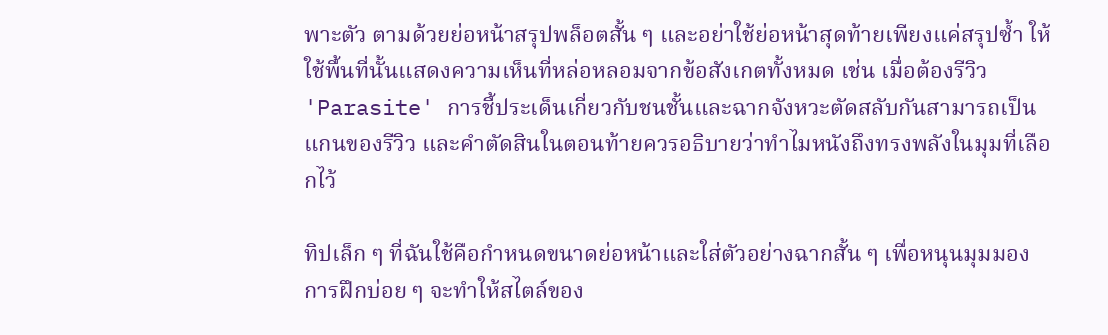พาะตัว ตามด้วยย่อหน้าสรุปพล็อตสั้น ๆ และอย่าใช้ย่อหน้าสุดท้ายเพียงแค่สรุปซ้ำ ให้ใช้พื้นที่นั้นแสดงความเห็นที่หล่อหลอมจากข้อสังเกตทั้งหมด เช่น เมื่อต้องรีวิว 'Parasite' การชี้ประเด็นเกี่ยวกับชนชั้นและฉากจังหวะตัดสลับกันสามารถเป็นแกนของรีวิว และคำตัดสินในตอนท้ายควรอธิบายว่าทำไมหนังถึงทรงพลังในมุมที่เลือกไว้

ทิปเล็ก ๆ ที่ฉันใช้คือกำหนดขนาดย่อหน้าและใส่ตัวอย่างฉากสั้น ๆ เพื่อหนุนมุมมอง การฝึกบ่อย ๆ จะทำให้สไตล์ของ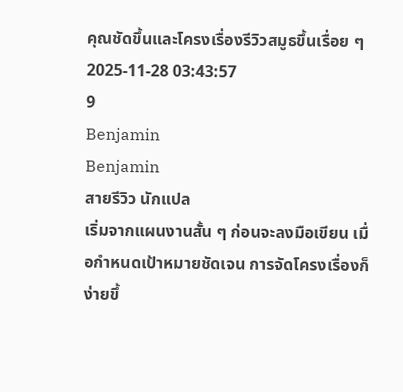คุณชัดขึ้นและโครงเรื่องรีวิวสมูธขึ้นเรื่อย ๆ
2025-11-28 03:43:57
9
Benjamin
Benjamin
สายรีวิว นักแปล
เริ่มจากแผนงานสั้น ๆ ก่อนจะลงมือเขียน เมื่อกำหนดเป้าหมายชัดเจน การจัดโครงเรื่องก็ง่ายขึ้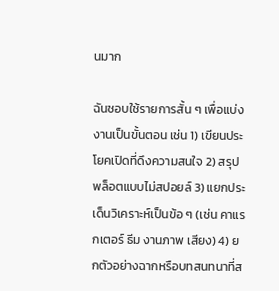นมาก

ฉันชอบใช้รายการสั้น ๆ เพื่อแบ่งงานเป็นขั้นตอน เช่น 1) เขียนประโยคเปิดที่ดึงความสนใจ 2) สรุปพล็อตแบบไม่สปอยล์ 3) แยกประเด็นวิเคราะห์เป็นข้อ ๆ (เช่น คาแรกเตอร์ ธีม งานภาพ เสียง) 4) ยกตัวอย่างฉากหรือบทสนทนาที่ส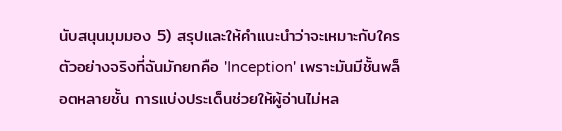นับสนุนมุมมอง 5) สรุปและให้คำแนะนำว่าจะเหมาะกับใคร ตัวอย่างจริงที่ฉันมักยกคือ 'Inception' เพราะมันมีชั้นพล็อตหลายชั้น การแบ่งประเด็นช่วยให้ผู้อ่านไม่หล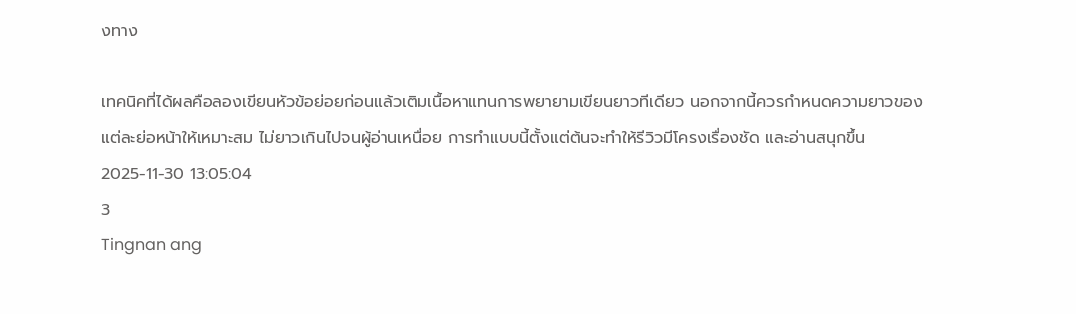งทาง

เทคนิคที่ได้ผลคือลองเขียนหัวข้อย่อยก่อนแล้วเติมเนื้อหาแทนการพยายามเขียนยาวทีเดียว นอกจากนี้ควรกำหนดความยาวของแต่ละย่อหน้าให้เหมาะสม ไม่ยาวเกินไปจนผู้อ่านเหนื่อย การทำแบบนี้ตั้งแต่ต้นจะทำให้รีวิวมีโครงเรื่องชัด และอ่านสนุกขึ้น
2025-11-30 13:05:04
3
Tingnan ang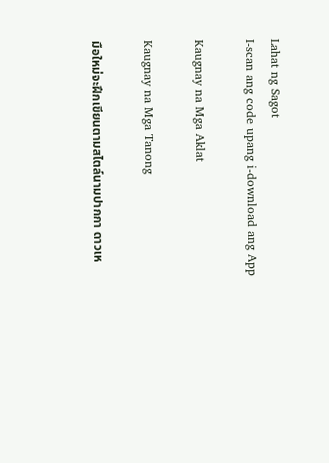Lahat ng Sagot
I-scan ang code upang i-download ang App

Kaugnay na Mga Aklat

Kaugnay na Mga Tanong

มือใหม่จะฝึกเขียนตามสไตล์นามปากกา ดาวเห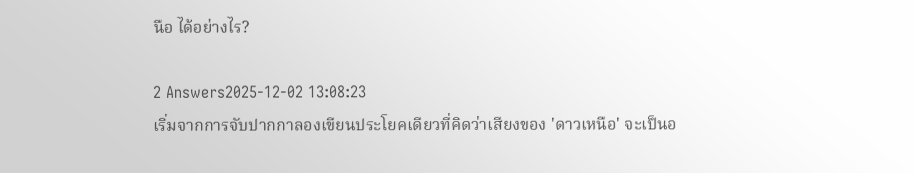นือ ได้อย่างไร?

2 Answers2025-12-02 13:08:23
เริ่มจากการจับปากกาลองเขียนประโยคเดียวที่คิดว่าเสียงของ 'ดาวเหนือ' จะเป็นอ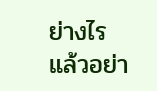ย่างไร แล้วอย่า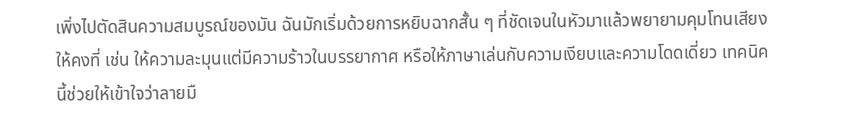เพิ่งไปตัดสินความสมบูรณ์ของมัน ฉันมักเริ่มด้วยการหยิบฉากสั้น ๆ ที่ชัดเจนในหัวมาแล้วพยายามคุมโทนเสียงให้คงที่ เช่น ให้ความละมุนแต่มีความร้าวในบรรยากาศ หรือให้ภาษาเล่นกับความเงียบและความโดดเดี่ยว เทคนิคนี้ช่วยให้เข้าใจว่าลายมื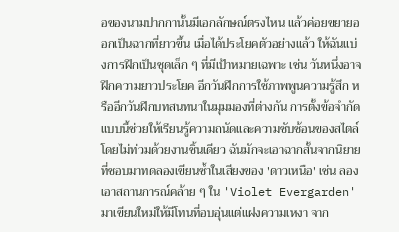อของนามปากกานั้นมีเอกลักษณ์ตรงไหน แล้วค่อยขยายออกเป็นฉากที่ยาวขึ้น เมื่อได้ประโยคตัวอย่างแล้ว ให้ฉันแบ่งการฝึกเป็นชุดเล็ก ๆ ที่มีเป้าหมายเฉพาะ เช่น วันหนึ่งอาจฝึกความยาวประโยค อีกวันฝึกการใช้ภาพพูนความรู้สึก หรืออีกวันฝึกบทสนทนาในมุมมองที่ต่างกัน การตั้งข้อจำกัดแบบนี้ช่วยให้เรียนรู้ความถนัดและความซับซ้อนของสไตล์โดยไม่ท่วมด้วยงานชิ้นเดียว ฉันมักจะเอาฉากสั้นจากนิยายที่ชอบมาทดลองเขียนซ้ำในเสียงของ 'ดาวเหนือ' เช่น ลองเอาสถานการณ์คล้าย ๆ ใน 'Violet Evergarden' มาเขียนใหม่ให้มีโทนที่อบอุ่นแต่แฝงความเหงา จาก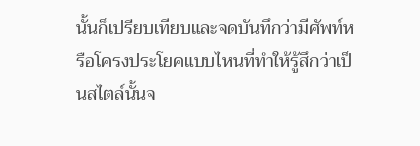นั้นก็เปรียบเทียบและจดบันทึกว่ามีศัพท์หรือโครงประโยคแบบไหนที่ทำให้รู้สึกว่าเป็นสไตล์นั้นจ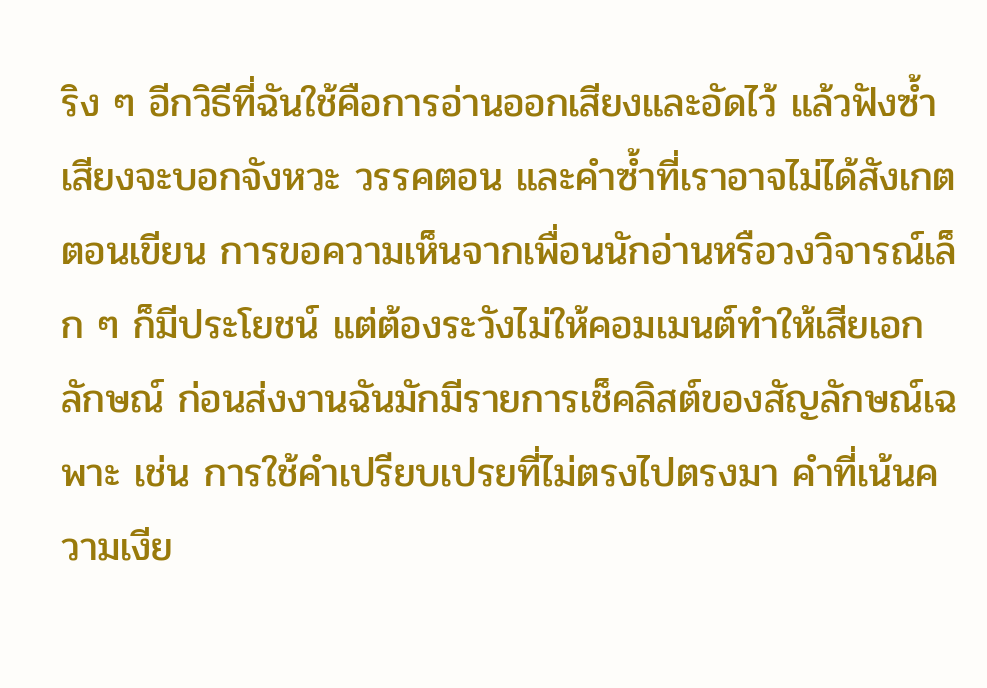ริง ๆ อีกวิธีที่ฉันใช้คือการอ่านออกเสียงและอัดไว้ แล้วฟังซ้ำ เสียงจะบอกจังหวะ วรรคตอน และคำซ้ำที่เราอาจไม่ได้สังเกตตอนเขียน การขอความเห็นจากเพื่อนนักอ่านหรือวงวิจารณ์เล็ก ๆ ก็มีประโยชน์ แต่ต้องระวังไม่ให้คอมเมนต์ทำให้เสียเอกลักษณ์ ก่อนส่งงานฉันมักมีรายการเช็คลิสต์ของสัญลักษณ์เฉพาะ เช่น การใช้คำเปรียบเปรยที่ไม่ตรงไปตรงมา คำที่เน้นความเงีย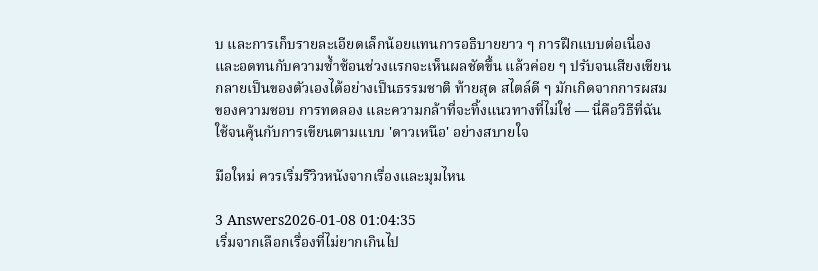บ และการเก็บรายละเอียดเล็กน้อยแทนการอธิบายยาว ๆ การฝึกแบบต่อเนื่องและอดทนกับความซ้ำซ้อนช่วงแรกจะเห็นผลชัดขึ้น แล้วค่อย ๆ ปรับจนเสียงเขียนกลายเป็นของตัวเองได้อย่างเป็นธรรมชาติ ท้ายสุด สไตล์ดี ๆ มักเกิดจากการผสมของความชอบ การทดลอง และความกล้าที่จะทิ้งแนวทางที่ไม่ใช่ — นี่คือวิธีที่ฉันใช้จนคุ้นกับการเขียนตามแบบ 'ดาวเหนือ' อย่างสบายใจ

มือใหม่ ควรเริ่มรีวิวหนังจากเรื่องและมุมไหน

3 Answers2026-01-08 01:04:35
เริ่มจากเลือกเรื่องที่ไม่ยากเกินไป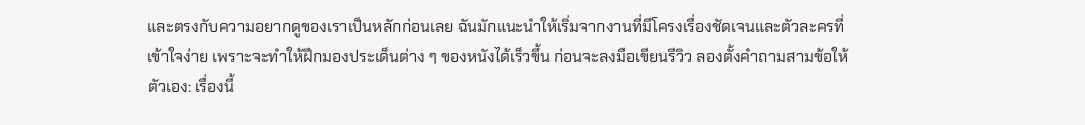และตรงกับความอยากดูของเราเป็นหลักก่อนเลย ฉันมักแนะนำให้เริ่มจากงานที่มีโครงเรื่องชัดเจนและตัวละครที่เข้าใจง่าย เพราะจะทำให้ฝึกมองประเด็นต่าง ๆ ของหนังได้เร็วขึ้น ก่อนจะลงมือเขียนรีวิว ลองตั้งคำถามสามข้อให้ตัวเอง: เรื่องนี้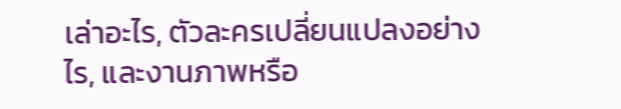เล่าอะไร, ตัวละครเปลี่ยนแปลงอย่างไร, และงานภาพหรือ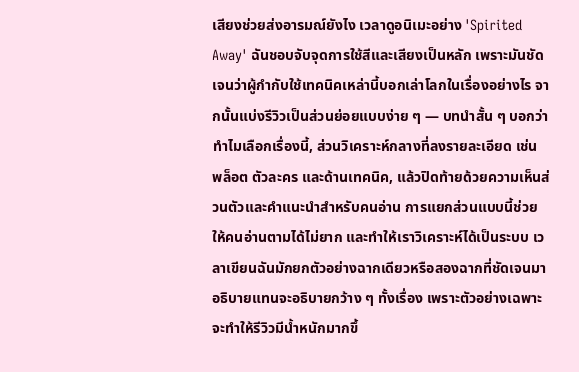เสียงช่วยส่งอารมณ์ยังไง เวลาดูอนิเมะอย่าง 'Spirited Away' ฉันชอบจับจุดการใช้สีและเสียงเป็นหลัก เพราะมันชัดเจนว่าผู้กำกับใช้เทคนิคเหล่านี้บอกเล่าโลกในเรื่องอย่างไร จากนั้นแบ่งรีวิวเป็นส่วนย่อยแบบง่าย ๆ — บทนำสั้น ๆ บอกว่าทำไมเลือกเรื่องนี้, ส่วนวิเคราะห์กลางที่ลงรายละเอียด เช่น พล็อต ตัวละคร และด้านเทคนิค, แล้วปิดท้ายด้วยความเห็นส่วนตัวและคำแนะนำสำหรับคนอ่าน การแยกส่วนแบบนี้ช่วยให้คนอ่านตามได้ไม่ยาก และทำให้เราวิเคราะห์ได้เป็นระบบ เวลาเขียนฉันมักยกตัวอย่างฉากเดียวหรือสองฉากที่ชัดเจนมาอธิบายแทนจะอธิบายกว้าง ๆ ทั้งเรื่อง เพราะตัวอย่างเฉพาะจะทำให้รีวิวมีน้ำหนักมากขึ้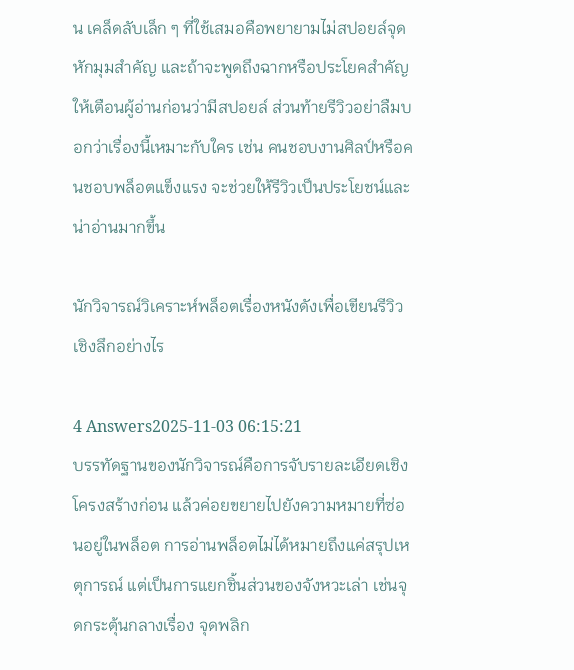น เคล็ดลับเล็ก ๆ ที่ใช้เสมอคือพยายามไม่สปอยล์จุดหักมุมสำคัญ และถ้าจะพูดถึงฉากหรือประโยคสำคัญให้เตือนผู้อ่านก่อนว่ามีสปอยล์ ส่วนท้ายรีวิวอย่าลืมบอกว่าเรื่องนี้เหมาะกับใคร เช่น คนชอบงานศิลป์หรือคนชอบพล็อตแข็งแรง จะช่วยให้รีวิวเป็นประโยชน์และน่าอ่านมากขึ้น

นักวิจารณ์วิเคราะห์พล็อตเรื่องหนังดังเพื่อเขียนรีวิวเชิงลึกอย่างไร

4 Answers2025-11-03 06:15:21
บรรทัดฐานของนักวิจารณ์คือการจับรายละเอียดเชิงโครงสร้างก่อน แล้วค่อยขยายไปยังความหมายที่ซ่อนอยู่ในพล็อต การอ่านพล็อตไม่ได้หมายถึงแค่สรุปเหตุการณ์ แต่เป็นการแยกชิ้นส่วนของจังหวะเล่า เช่นจุดกระตุ้นกลางเรื่อง จุดพลิก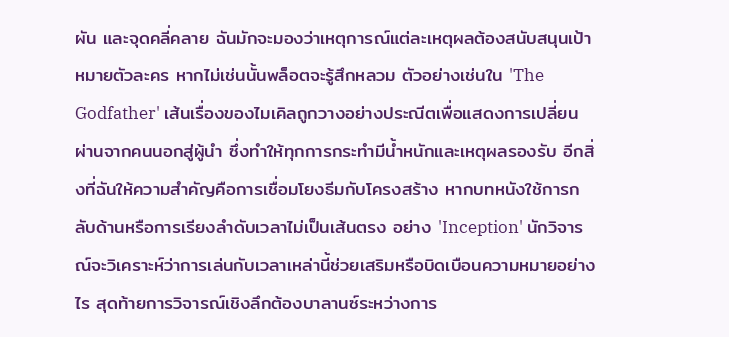ผัน และจุดคลี่คลาย ฉันมักจะมองว่าเหตุการณ์แต่ละเหตุผลต้องสนับสนุนเป้าหมายตัวละคร หากไม่เช่นนั้นพล็อตจะรู้สึกหลวม ตัวอย่างเช่นใน 'The Godfather' เส้นเรื่องของไมเคิลถูกวางอย่างประณีตเพื่อแสดงการเปลี่ยนผ่านจากคนนอกสู่ผู้นำ ซึ่งทำให้ทุกการกระทำมีน้ำหนักและเหตุผลรองรับ อีกสิ่งที่ฉันให้ความสำคัญคือการเชื่อมโยงธีมกับโครงสร้าง หากบทหนังใช้การกลับด้านหรือการเรียงลำดับเวลาไม่เป็นเส้นตรง อย่าง 'Inception' นักวิจารณ์จะวิเคราะห์ว่าการเล่นกับเวลาเหล่านี้ช่วยเสริมหรือบิดเบือนความหมายอย่างไร สุดท้ายการวิจารณ์เชิงลึกต้องบาลานซ์ระหว่างการ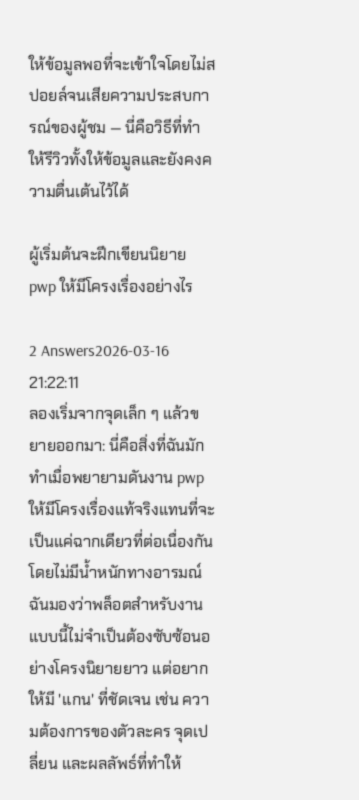ให้ข้อมูลพอที่จะเข้าใจโดยไม่สปอยล์จนเสียความประสบการณ์ของผู้ชม — นี่คือวิธีที่ทำให้รีวิวทั้งให้ข้อมูลและยังคงความตื่นเต้นไว้ได้

ผู้เริ่มต้นจะฝึกเขียนนิยาย pwp ให้มีโครงเรื่องอย่างไร

2 Answers2026-03-16 21:22:11
ลองเริ่มจากจุดเล็ก ๆ แล้วขยายออกมา: นี่คือสิ่งที่ฉันมักทำเมื่อพยายามดันงาน pwp ให้มีโครงเรื่องแท้จริงแทนที่จะเป็นแค่ฉากเดียวที่ต่อเนื่องกันโดยไม่มีน้ำหนักทางอารมณ์ ฉันมองว่าพล็อตสำหรับงานแบบนี้ไม่จำเป็นต้องซับซ้อนอย่างโครงนิยายยาว แต่อยากให้มี 'แกน' ที่ชัดเจน เช่น ความต้องการของตัวละคร จุดเปลี่ยน และผลลัพธ์ที่ทำให้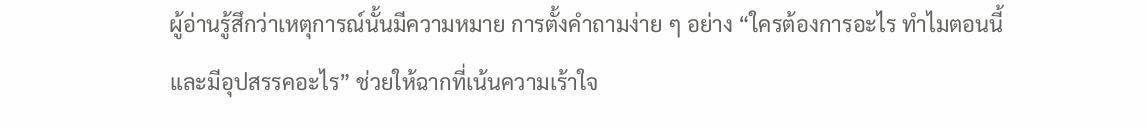ผู้อ่านรู้สึกว่าเหตุการณ์นั้นมีความหมาย การตั้งคำถามง่าย ๆ อย่าง “ใครต้องการอะไร ทำไมตอนนี้ และมีอุปสรรคอะไร” ช่วยให้ฉากที่เน้นความเร้าใจ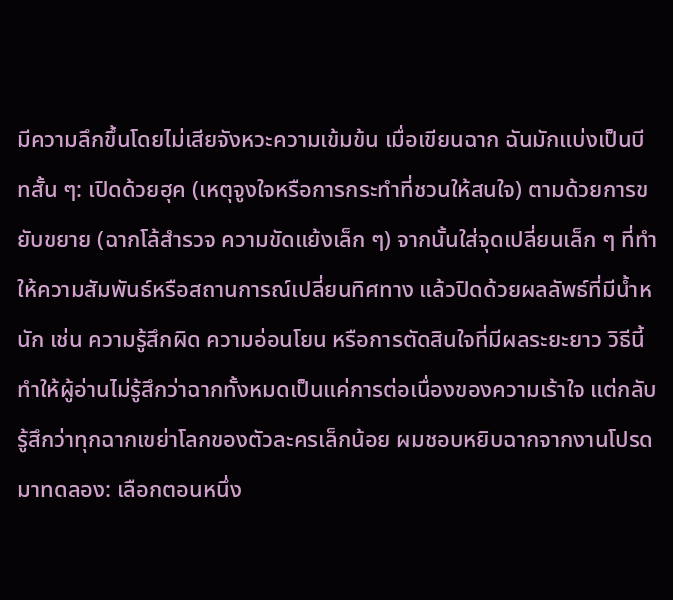มีความลึกขึ้นโดยไม่เสียจังหวะความเข้มข้น เมื่อเขียนฉาก ฉันมักแบ่งเป็นบีทสั้น ๆ: เปิดด้วยฮุค (เหตุจูงใจหรือการกระทำที่ชวนให้สนใจ) ตามด้วยการขยับขยาย (ฉากโล้สำรวจ ความขัดแย้งเล็ก ๆ) จากนั้นใส่จุดเปลี่ยนเล็ก ๆ ที่ทำให้ความสัมพันธ์หรือสถานการณ์เปลี่ยนทิศทาง แล้วปิดด้วยผลลัพธ์ที่มีน้ำหนัก เช่น ความรู้สึกผิด ความอ่อนโยน หรือการตัดสินใจที่มีผลระยะยาว วิธีนี้ทำให้ผู้อ่านไม่รู้สึกว่าฉากทั้งหมดเป็นแค่การต่อเนื่องของความเร้าใจ แต่กลับรู้สึกว่าทุกฉากเขย่าโลกของตัวละครเล็กน้อย ผมชอบหยิบฉากจากงานโปรดมาทดลอง: เลือกตอนหนึ่ง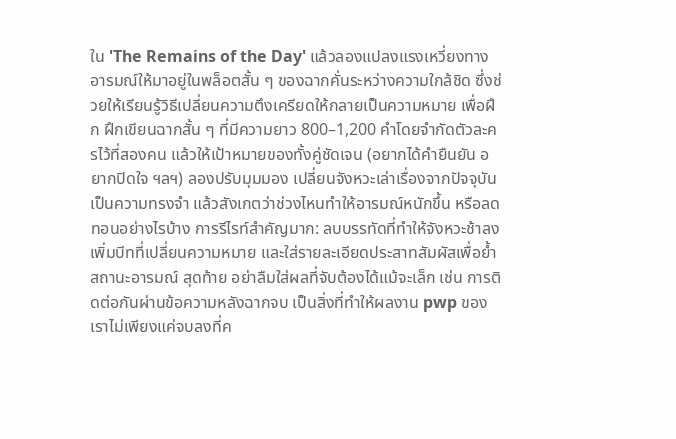ใน 'The Remains of the Day' แล้วลองแปลงแรงเหวี่ยงทางอารมณ์ให้มาอยู่ในพล็อตสั้น ๆ ของฉากคั่นระหว่างความใกล้ชิด ซึ่งช่วยให้เรียนรู้วิธีเปลี่ยนความตึงเครียดให้กลายเป็นความหมาย เพื่อฝึก ฝึกเขียนฉากสั้น ๆ ที่มีความยาว 800–1,200 คำโดยจำกัดตัวละครไว้ที่สองคน แล้วให้เป้าหมายของทั้งคู่ชัดเจน (อยากได้คำยืนยัน อยากปิดใจ ฯลฯ) ลองปรับมุมมอง เปลี่ยนจังหวะเล่าเรื่องจากปัจจุบันเป็นความทรงจำ แล้วสังเกตว่าช่วงไหนทำให้อารมณ์หนักขึ้น หรือลดทอนอย่างไรบ้าง การรีไรท์สำคัญมาก: ลบบรรทัดที่ทำให้จังหวะช้าลง เพิ่มบีทที่เปลี่ยนความหมาย และใส่รายละเอียดประสาทสัมผัสเพื่อย้ำสถานะอารมณ์ สุดท้าย อย่าลืมใส่ผลที่จับต้องได้แม้จะเล็ก เช่น การติดต่อกันผ่านข้อความหลังฉากจบ เป็นสิ่งที่ทำให้ผลงาน pwp ของเราไม่เพียงแค่จบลงที่ค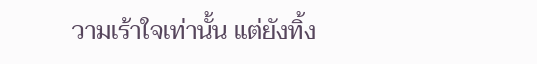วามเร้าใจเท่านั้น แต่ยังทิ้ง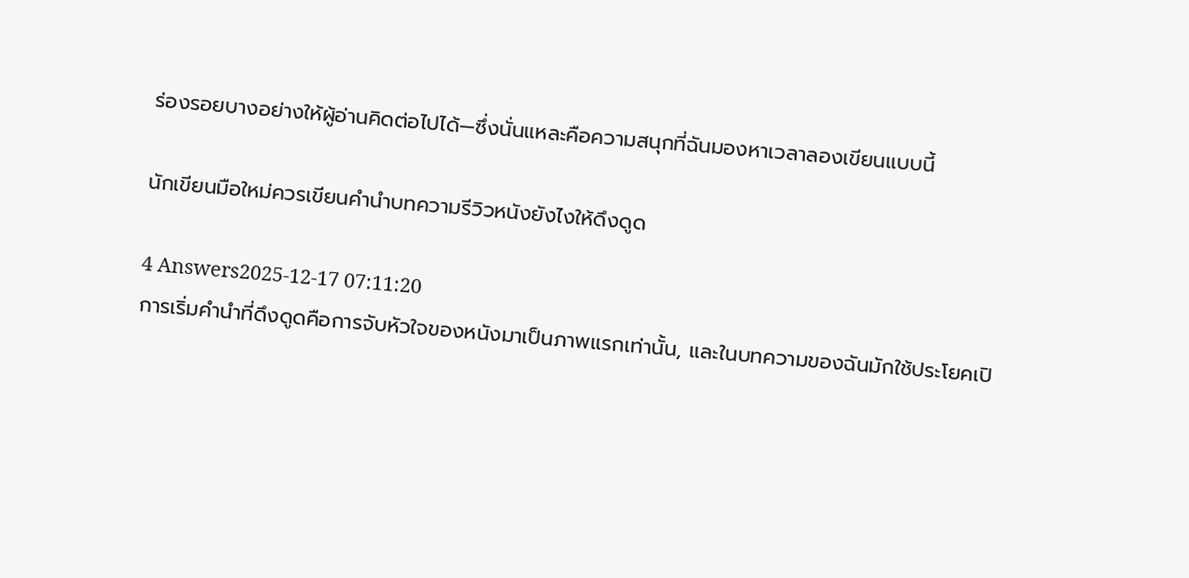ร่องรอยบางอย่างให้ผู้อ่านคิดต่อไปได้—ซึ่งนั่นแหละคือความสนุกที่ฉันมองหาเวลาลองเขียนแบบนี้

นักเขียนมือใหม่ควรเขียนคำนำบทความรีวิวหนังยังไงให้ดึงดูด

4 Answers2025-12-17 07:11:20
การเริ่มคำนำที่ดึงดูดคือการจับหัวใจของหนังมาเป็นภาพแรกเท่านั้น, และในบทความของฉันมักใช้ประโยคเปิ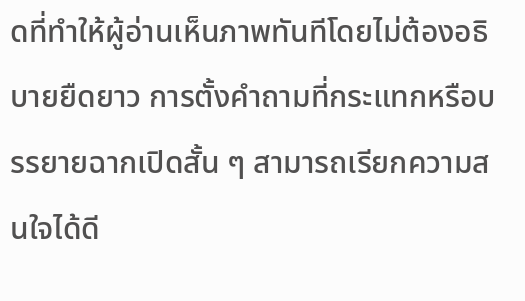ดที่ทำให้ผู้อ่านเห็นภาพทันทีโดยไม่ต้องอธิบายยืดยาว การตั้งคำถามที่กระแทกหรือบรรยายฉากเปิดสั้น ๆ สามารถเรียกความสนใจได้ดี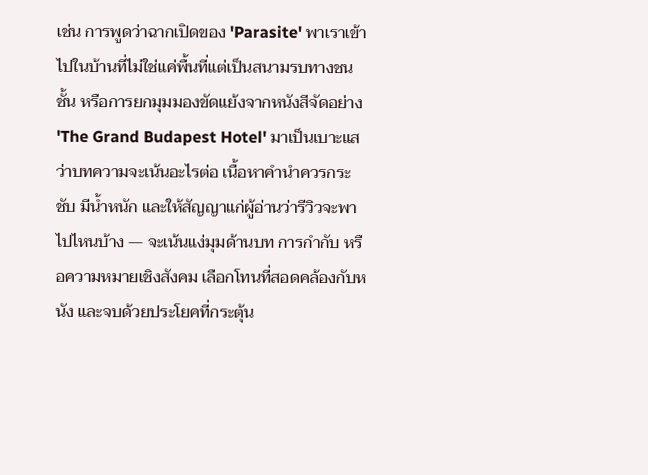เช่น การพูดว่าฉากเปิดของ 'Parasite' พาเราเข้าไปในบ้านที่ไม่ใช่แค่พื้นที่แต่เป็นสนามรบทางชนชั้น หรือการยกมุมมองขัดแย้งจากหนังสีจัดอย่าง 'The Grand Budapest Hotel' มาเป็นเบาะแสว่าบทความจะเน้นอะไรต่อ เนื้อหาคำนำควรกระชับ มีน้ำหนัก และให้สัญญาแก่ผู้อ่านว่ารีวิวจะพาไปไหนบ้าง — จะเน้นแง่มุมด้านบท การกำกับ หรือความหมายเชิงสังคม เลือกโทนที่สอดคล้องกับหนัง และจบด้วยประโยคที่กระตุ้น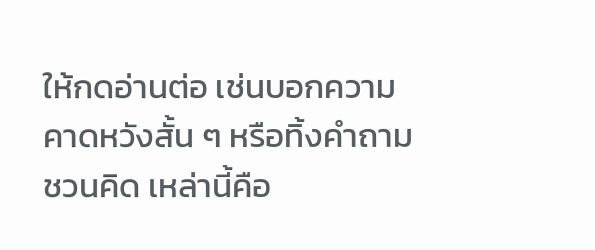ให้กดอ่านต่อ เช่นบอกความคาดหวังสั้น ๆ หรือทิ้งคำถามชวนคิด เหล่านี้คือ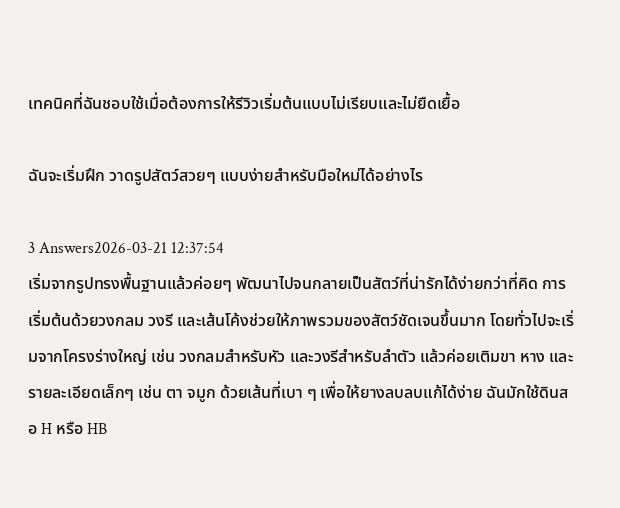เทคนิคที่ฉันชอบใช้เมื่อต้องการให้รีวิวเริ่มต้นแบบไม่เรียบและไม่ยืดเยื้อ

ฉันจะเริ่มฝึก วาดรูปสัตว์สวยๆ แบบง่ายสำหรับมือใหม่ได้อย่างไร

3 Answers2026-03-21 12:37:54
เริ่มจากรูปทรงพื้นฐานแล้วค่อยๆ พัฒนาไปจนกลายเป็นสัตว์ที่น่ารักได้ง่ายกว่าที่คิด การเริ่มต้นด้วยวงกลม วงรี และเส้นโค้งช่วยให้ภาพรวมของสัตว์ชัดเจนขึ้นมาก โดยทั่วไปจะเริ่มจากโครงร่างใหญ่ เช่น วงกลมสำหรับหัว และวงรีสำหรับลำตัว แล้วค่อยเติมขา หาง และรายละเอียดเล็กๆ เช่น ตา จมูก ด้วยเส้นที่เบา ๆ เพื่อให้ยางลบลบแก้ได้ง่าย ฉันมักใช้ดินสอ H หรือ HB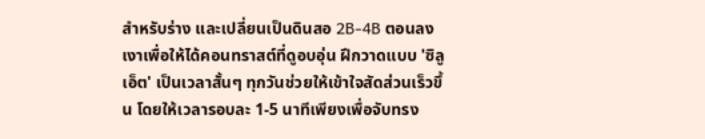สำหรับร่าง และเปลี่ยนเป็นดินสอ 2B-4B ตอนลงเงาเพื่อให้ได้คอนทราสต์ที่ดูอบอุ่น ฝึกวาดแบบ 'ซิลูเอ็ต' เป็นเวลาสั้นๆ ทุกวันช่วยให้เข้าใจสัดส่วนเร็วขึ้น โดยให้เวลารอบละ 1-5 นาทีเพียงเพื่อจับทรง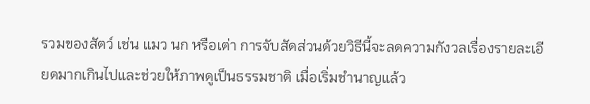รวมของสัตว์ เช่น แมว นก หรือเต่า การจับสัดส่วนด้วยวิธีนี้จะลดความกังวลเรื่องรายละเอียดมากเกินไปและช่วยให้ภาพดูเป็นธรรมชาติ เมื่อเริ่มชำนาญแล้ว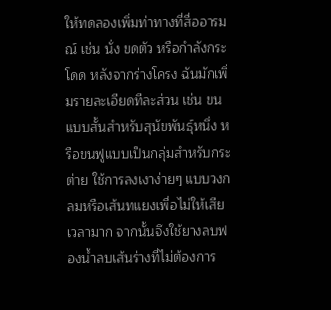ให้ทดลองเพิ่มท่าทางที่สื่ออารมณ์ เช่น นั่ง ขดตัว หรือกำลังกระโดด หลังจากร่างโครง ฉันมักเพิ่มรายละเอียดทีละส่วน เช่น ขนแบบสั้นสำหรับสุนัขพันธุ์หนึ่ง หรือขนฟูแบบเป็นกลุ่มสำหรับกระต่าย ใช้การลงเงาง่ายๆ แบบวงกลมหรือเส้นทแยงเพื่อไม่ให้เสียเวลามาก จากนั้นจึงใช้ยางลบฟองน้ำลบเส้นร่างที่ไม่ต้องการ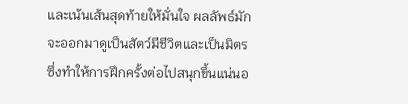และเน้นเส้นสุดท้ายให้มั่นใจ ผลลัพธ์มักจะออกมาดูเป็นสัตว์มีชีวิตและเป็นมิตร ซึ่งทำให้การฝึกครั้งต่อไปสนุกขึ้นแน่นอ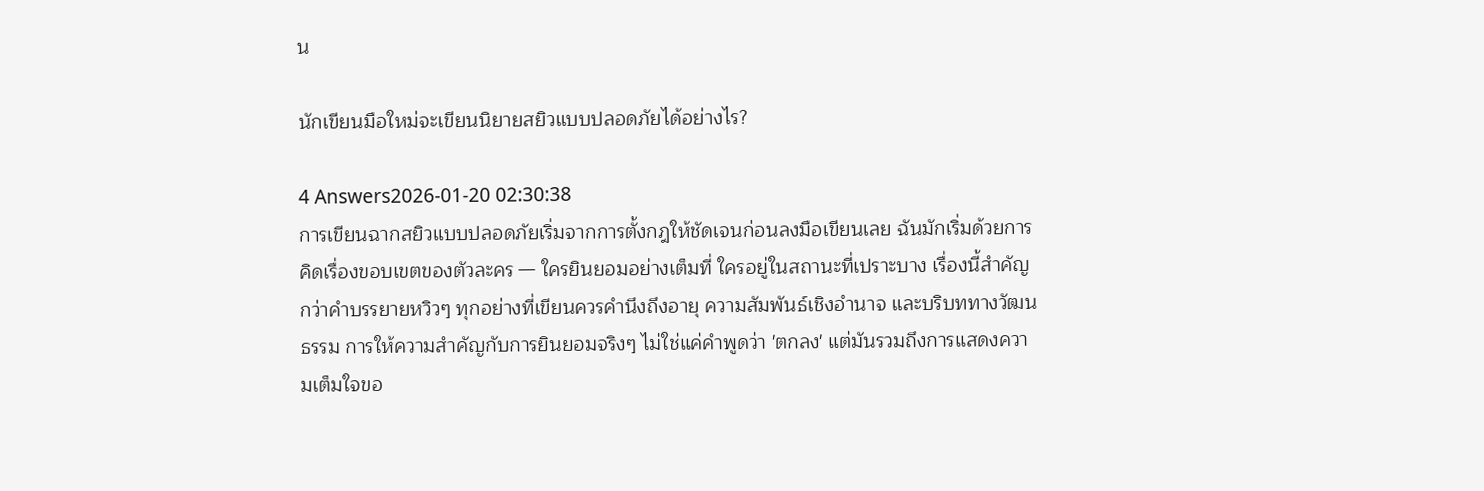น

นักเขียนมือใหม่จะเขียนนิยายสยิวแบบปลอดภัยได้อย่างไร?

4 Answers2026-01-20 02:30:38
การเขียนฉากสยิวแบบปลอดภัยเริ่มจากการตั้งกฎให้ชัดเจนก่อนลงมือเขียนเลย ฉันมักเริ่มด้วยการคิดเรื่องขอบเขตของตัวละคร — ใครยินยอมอย่างเต็มที่ ใครอยู่ในสถานะที่เปราะบาง เรื่องนี้สำคัญกว่าคำบรรยายหวิวๆ ทุกอย่างที่เขียนควรคำนึงถึงอายุ ความสัมพันธ์เชิงอำนาจ และบริบททางวัฒนธรรม การให้ความสำคัญกับการยินยอมจริงๆ ไม่ใช่แค่คำพูดว่า 'ตกลง' แต่มันรวมถึงการแสดงความเต็มใจขอ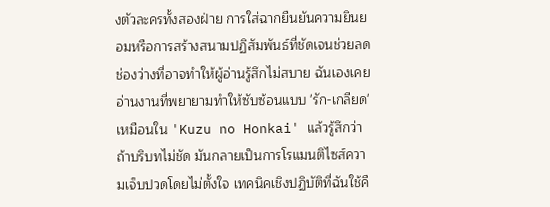งตัวละครทั้งสองฝ่าย การใส่ฉากยืนยันความยินยอมหรือการสร้างสนามปฏิสัมพันธ์ที่ชัดเจนช่วยลดช่องว่างที่อาจทำให้ผู้อ่านรู้สึกไม่สบาย ฉันเองเคยอ่านงานที่พยายามทำให้ซับซ้อนแบบ 'รัก-เกลียด' เหมือนใน 'Kuzu no Honkai' แล้วรู้สึกว่าถ้าบริบทไม่ชัด มันกลายเป็นการโรแมนติไซส์ความเจ็บปวดโดยไม่ตั้งใจ เทคนิคเชิงปฏิบัติที่ฉันใช้คื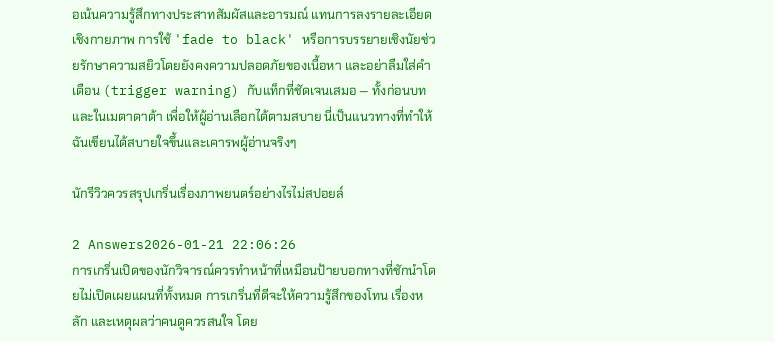อเน้นความรู้สึกทางประสาทสัมผัสและอารมณ์ แทนการลงรายละเอียดเชิงกายภาพ การใช้ 'fade to black' หรือการบรรยายเชิงนัยช่วยรักษาความสยิวโดยยังคงความปลอดภัยของเนื้อหา และอย่าลืมใส่คำเตือน (trigger warning) กับแท็กที่ชัดเจนเสมอ — ทั้งก่อนบทและในเมตาดาต้า เพื่อให้ผู้อ่านเลือกได้ตามสบาย นี่เป็นแนวทางที่ทำให้ฉันเขียนได้สบายใจขึ้นและเคารพผู้อ่านจริงๆ

นักรีวิวควรสรุปเกริ่นเรื่องภาพยนตร์อย่างไรไม่สปอยล์

2 Answers2026-01-21 22:06:26
การเกริ่นเปิดของนักวิจารณ์ควรทำหน้าที่เหมือนป้ายบอกทางที่ชักนำโดยไม่เปิดเผยแผนที่ทั้งหมด การเกริ่นที่ดีจะให้ความรู้สึกของโทน เรื่องหลัก และเหตุผลว่าคนดูควรสนใจ โดย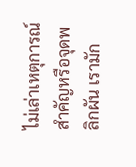ไม่เล่าเหตุการณ์สำคัญหรือจุดพลิกผัน เรามัก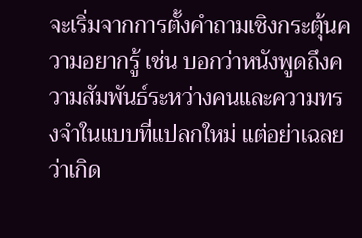จะเริ่มจากการตั้งคำถามเชิงกระตุ้นความอยากรู้ เช่น บอกว่าหนังพูดถึงความสัมพันธ์ระหว่างคนและความทรงจำในแบบที่แปลกใหม่ แต่อย่าเฉลยว่าเกิด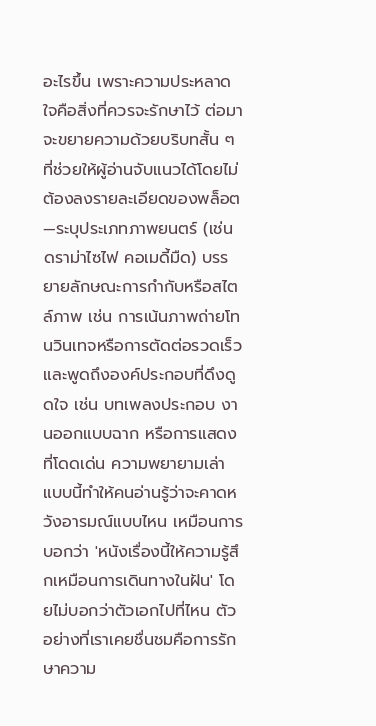อะไรขึ้น เพราะความประหลาดใจคือสิ่งที่ควรจะรักษาไว้ ต่อมาจะขยายความด้วยบริบทสั้น ๆ ที่ช่วยให้ผู้อ่านจับแนวได้โดยไม่ต้องลงรายละเอียดของพล็อต—ระบุประเภทภาพยนตร์ (เช่น ดราม่าไซไฟ คอเมดี้มืด) บรรยายลักษณะการกำกับหรือสไตล์ภาพ เช่น การเน้นภาพถ่ายโทนวินเทจหรือการตัดต่อรวดเร็ว และพูดถึงองค์ประกอบที่ดึงดูดใจ เช่น บทเพลงประกอบ งานออกแบบฉาก หรือการแสดงที่โดดเด่น ความพยายามเล่าแบบนี้ทำให้คนอ่านรู้ว่าจะคาดหวังอารมณ์แบบไหน เหมือนการบอกว่า 'หนังเรื่องนี้ให้ความรู้สึกเหมือนการเดินทางในฝัน' โดยไม่บอกว่าตัวเอกไปที่ไหน ตัวอย่างที่เราเคยชื่นชมคือการรักษาความ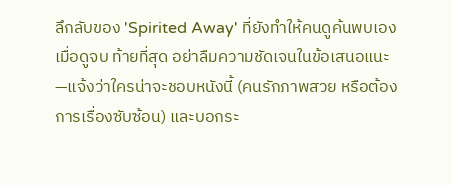ลึกลับของ 'Spirited Away' ที่ยังทำให้คนดูค้นพบเองเมื่อดูจบ ท้ายที่สุด อย่าลืมความชัดเจนในข้อเสนอแนะ—แจ้งว่าใครน่าจะชอบหนังนี้ (คนรักภาพสวย หรือต้องการเรื่องซับซ้อน) และบอกระ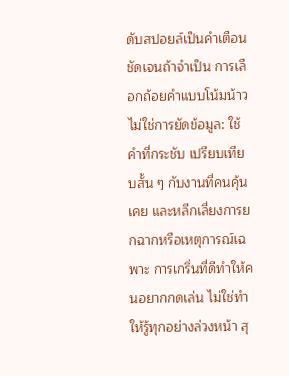ดับสปอยล์เป็นคำเตือนชัดเจนถ้าจำเป็น การเลือกถ้อยคำแบบโน้มน้าวไม่ใช่การยัดข้อมูล: ใช้คำที่กระชับ เปรียบเทียบสั้น ๆ กับงานที่คนคุ้นเคย และหลีกเลี่ยงการยกฉากหรือเหตุการณ์เฉพาะ การเกริ่นที่ดีทำให้คนอยากกดเล่น ไม่ใช่ทำให้รู้ทุกอย่างล่วงหน้า สุ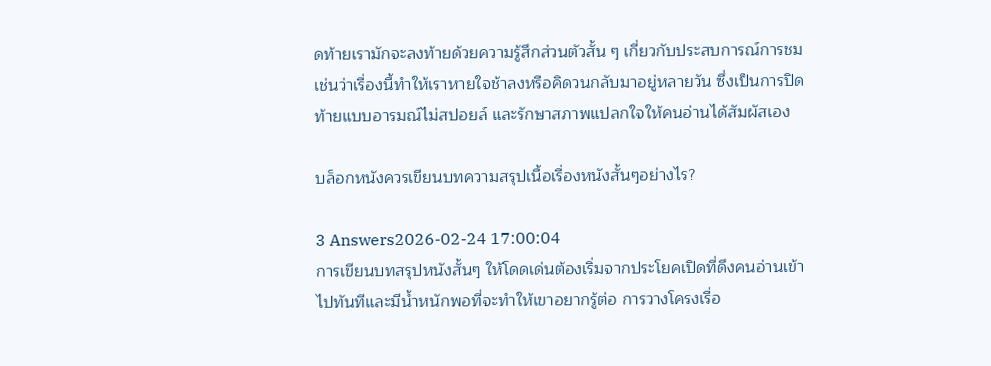ดท้ายเรามักจะลงท้ายด้วยความรู้สึกส่วนตัวสั้น ๆ เกี่ยวกับประสบการณ์การชม เช่นว่าเรื่องนี้ทำให้เราหายใจช้าลงหรือคิดวนกลับมาอยู่หลายวัน ซึ่งเป็นการปิดท้ายแบบอารมณ์ไม่สปอยล์ และรักษาสภาพแปลกใจให้คนอ่านได้สัมผัสเอง

บล็อกหนังควรเขียนบทความสรุปเนื้อเรื่องหนังสั้นๆอย่างไร?

3 Answers2026-02-24 17:00:04
การเขียนบทสรุปหนังสั้นๆ ให้โดดเด่นต้องเริ่มจากประโยคเปิดที่ดึงคนอ่านเข้าไปทันทีและมีน้ำหนักพอที่จะทำให้เขาอยากรู้ต่อ การวางโครงเรื่อ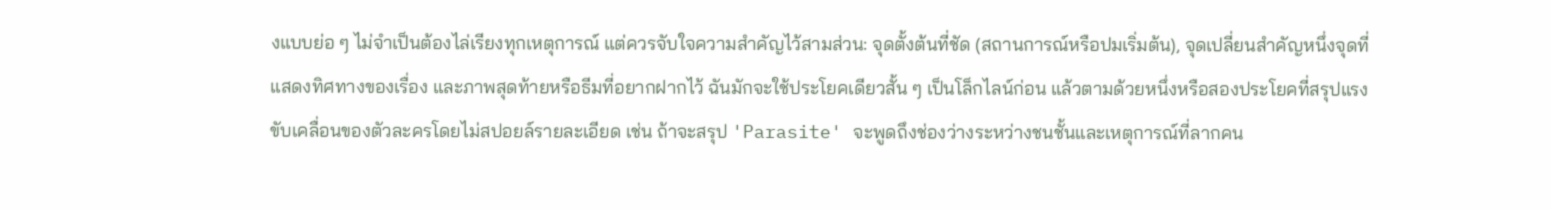งแบบย่อ ๆ ไม่จำเป็นต้องไล่เรียงทุกเหตุการณ์ แต่ควรจับใจความสำคัญไว้สามส่วน: จุดตั้งต้นที่ชัด (สถานการณ์หรือปมเริ่มต้น), จุดเปลี่ยนสำคัญหนึ่งจุดที่แสดงทิศทางของเรื่อง และภาพสุดท้ายหรือธีมที่อยากฝากไว้ ฉันมักจะใช้ประโยคเดียวสั้น ๆ เป็นโล็กไลน์ก่อน แล้วตามด้วยหนึ่งหรือสองประโยคที่สรุปแรงขับเคลื่อนของตัวละครโดยไม่สปอยล์รายละเอียด เช่น ถ้าจะสรุป 'Parasite' จะพูดถึงช่องว่างระหว่างชนชั้นและเหตุการณ์ที่ลากคน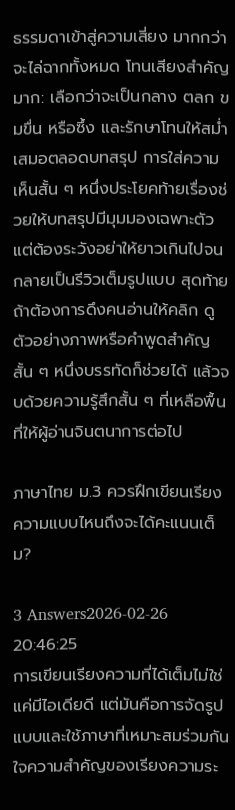ธรรมดาเข้าสู่ความเสี่ยง มากกว่าจะไล่ฉากทั้งหมด โทนเสียงสำคัญมาก: เลือกว่าจะเป็นกลาง ตลก ขมขื่น หรือซึ้ง และรักษาโทนให้สม่ำเสมอตลอดบทสรุป การใส่ความเห็นสั้น ๆ หนึ่งประโยคท้ายเรื่องช่วยให้บทสรุปมีมุมมองเฉพาะตัว แต่ต้องระวังอย่าให้ยาวเกินไปจนกลายเป็นรีวิวเต็มรูปแบบ สุดท้ายถ้าต้องการดึงคนอ่านให้คลิก ดูตัวอย่างภาพหรือคำพูดสำคัญสั้น ๆ หนึ่งบรรทัดก็ช่วยได้ แล้วจบด้วยความรู้สึกสั้น ๆ ที่เหลือพื้นที่ให้ผู้อ่านจินตนาการต่อไป

ภาษาไทย ม.3 ควรฝึกเขียนเรียงความแบบไหนถึงจะได้คะแนนเต็ม?

3 Answers2026-02-26 20:46:25
การเขียนเรียงความที่ได้เต็มไม่ใช่แค่มีไอเดียดี แต่มันคือการจัดรูปแบบและใช้ภาษาที่เหมาะสมร่วมกัน ใจความสำคัญของเรียงความระ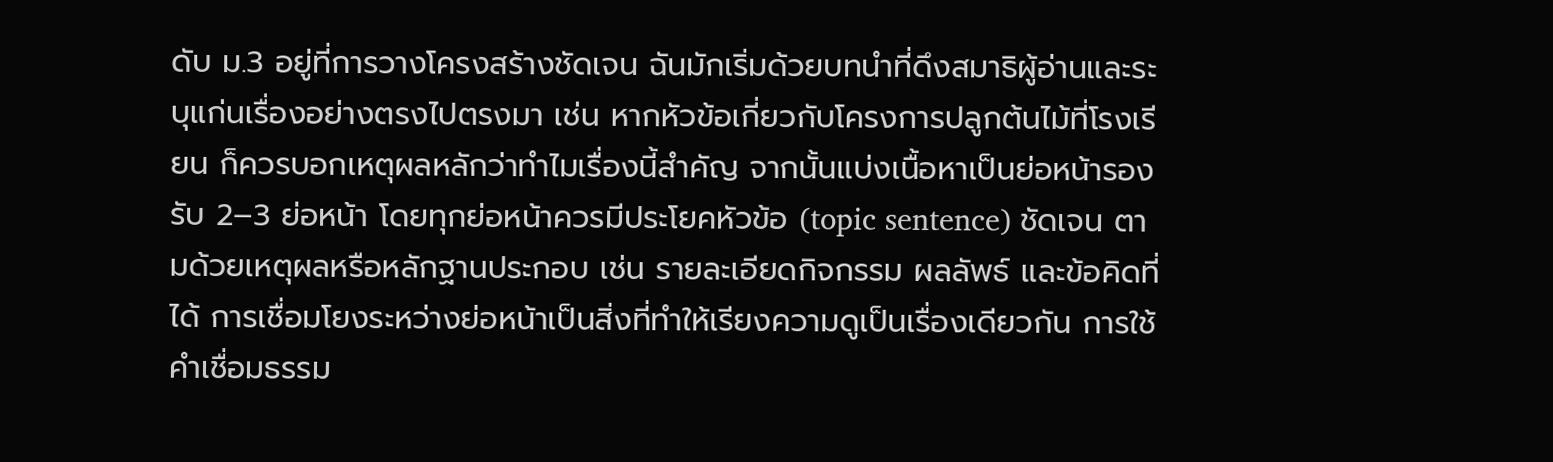ดับ ม.3 อยู่ที่การวางโครงสร้างชัดเจน ฉันมักเริ่มด้วยบทนำที่ดึงสมาธิผู้อ่านและระบุแก่นเรื่องอย่างตรงไปตรงมา เช่น หากหัวข้อเกี่ยวกับโครงการปลูกต้นไม้ที่โรงเรียน ก็ควรบอกเหตุผลหลักว่าทำไมเรื่องนี้สำคัญ จากนั้นแบ่งเนื้อหาเป็นย่อหน้ารองรับ 2–3 ย่อหน้า โดยทุกย่อหน้าควรมีประโยคหัวข้อ (topic sentence) ชัดเจน ตามด้วยเหตุผลหรือหลักฐานประกอบ เช่น รายละเอียดกิจกรรม ผลลัพธ์ และข้อคิดที่ได้ การเชื่อมโยงระหว่างย่อหน้าเป็นสิ่งที่ทำให้เรียงความดูเป็นเรื่องเดียวกัน การใช้คำเชื่อมธรรม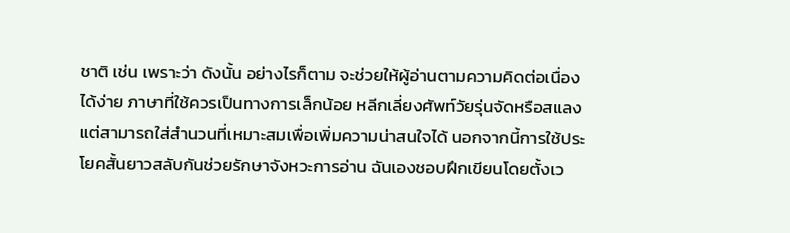ชาติ เช่น เพราะว่า ดังนั้น อย่างไรก็ตาม จะช่วยให้ผู้อ่านตามความคิดต่อเนื่องได้ง่าย ภาษาที่ใช้ควรเป็นทางการเล็กน้อย หลีกเลี่ยงศัพท์วัยรุ่นจัดหรือสแลง แต่สามารถใส่สำนวนที่เหมาะสมเพื่อเพิ่มความน่าสนใจได้ นอกจากนี้การใช้ประโยคสั้นยาวสลับกันช่วยรักษาจังหวะการอ่าน ฉันเองชอบฝึกเขียนโดยตั้งเว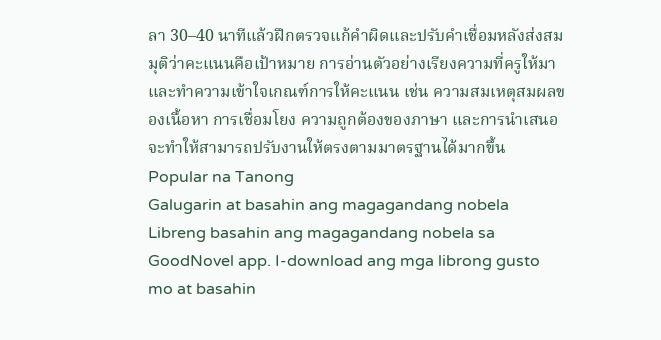ลา 30–40 นาทีแล้วฝึกตรวจแก้คำผิดและปรับคำเชื่อมหลังส่งสมมุติว่าคะแนนคือเป้าหมาย การอ่านตัวอย่างเรียงความที่ครูให้มาและทำความเข้าใจเกณฑ์การให้คะแนน เช่น ความสมเหตุสมผลของเนื้อหา การเชื่อมโยง ความถูกต้องของภาษา และการนำเสนอ จะทำให้สามารถปรับงานให้ตรงตามมาตรฐานได้มากขึ้น
Popular na Tanong
Galugarin at basahin ang magagandang nobela
Libreng basahin ang magagandang nobela sa GoodNovel app. I-download ang mga librong gusto mo at basahin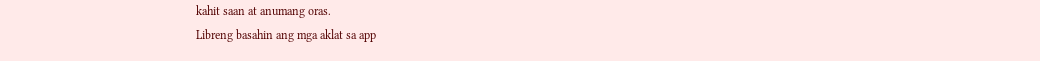kahit saan at anumang oras.
Libreng basahin ang mga aklat sa app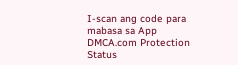I-scan ang code para mabasa sa App
DMCA.com Protection Status